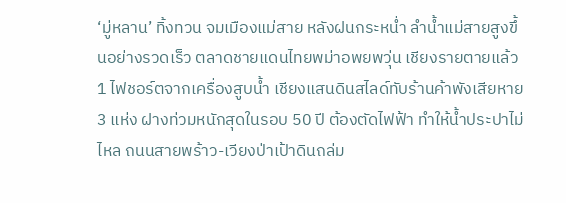‘มู่หลาน’ ทิ้งทวน จมเมืองแม่สาย หลังฝนกระหน่ำ ลำน้ำแม่สายสูงขึ้นอย่างรวดเร็ว ตลาดชายแดนไทยพม่าอพยพวุ่น เชียงรายตายแล้ว 1 ไฟชอร์ตจากเครื่องสูบน้ำ เชียงแสนดินสไลด์ทับร้านค้าพังเสียหาย 3 แห่ง ฝางท่วมหนักสุดในรอบ 50 ปี ต้องตัดไฟฟ้า ทำให้น้ำประปาไม่ไหล ถนนสายพร้าว-เวียงป่าเป้าดินถล่ม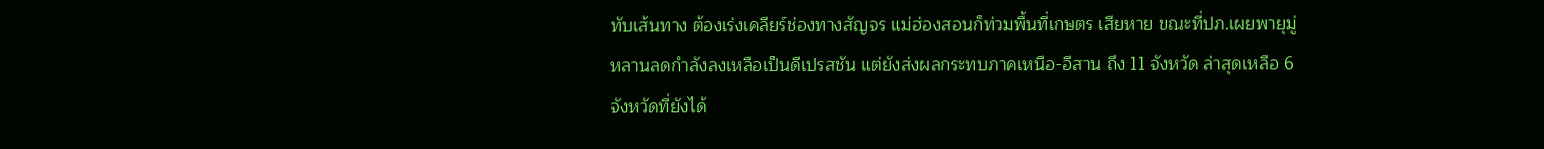ทับเส้นทาง ต้องเร่งเคลียร์ช่องทางสัญจร แม่ฮ่องสอนก็ท่วมพื้นที่เกษตร เสียหาย ขณะที่ปภ.เผยพายุมู่หลานลดกำลังลงเหลือเป็นดีเปรสชัน แต่ยังส่งผลกระทบภาคเหนือ-อีสาน ถึง 11 จังหวัด ล่าสุดเหลือ 6 จังหวัดที่ยังได้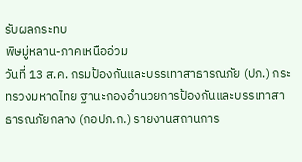รับผลกระทบ
พิษมู่หลาน-ภาคเหนืออ่วม
วันที่ 13 ส.ค. กรมป้องกันและบรรเทาสาธารณภัย (ปภ.) กระทรวงมหาดไทย ฐานะกองอำนวยการป้องกันและบรรเทาสาธารณภัยกลาง (กอปภ.ก.) รายงานสถานการ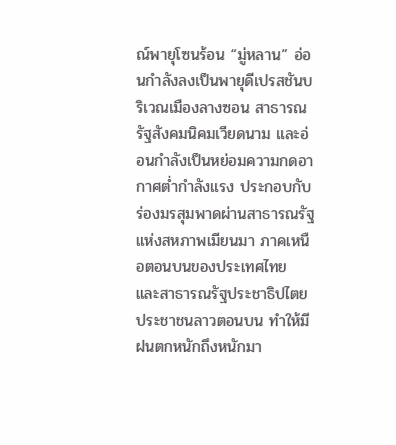ณ์พายุโซนร้อน “มู่หลาน” อ่อนกำลังลงเป็นพายุดีเปรสชันบริเวณเมืองลางซอน สาธารณรัฐสังคมนิคมเวียดนาม และอ่อนกำลังเป็นหย่อมความกดอากาศต่ำกำลังแรง ประกอบกับร่องมรสุมพาดผ่านสาธารณรัฐแห่งสหภาพเมียนมา ภาคเหนือตอนบนของประเทศไทย และสาธารณรัฐประชาธิปไตยประชาชนลาวตอนบน ทำให้มีฝนตกหนักถึงหนักมา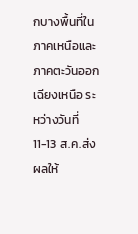กบางพื้นที่ในภาคเหนือและภาคตะวันออกเฉียงเหนือ ระหว่างวันที่ 11-13 ส.ค.ส่งผลให้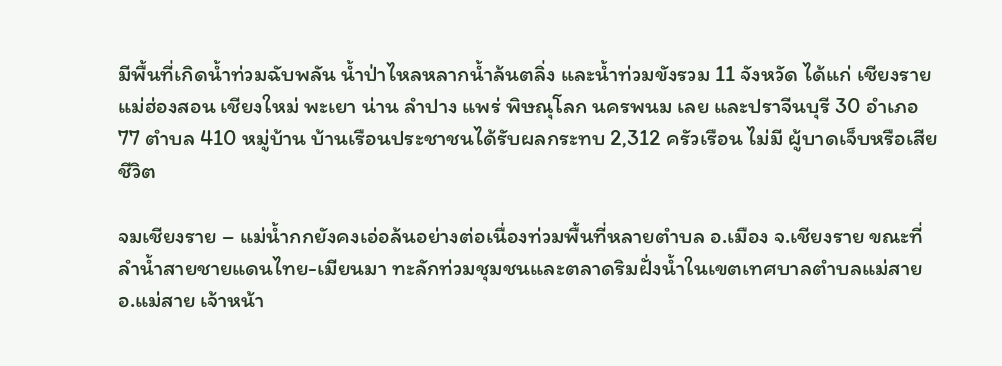มีพื้นที่เกิดน้ำท่วมฉับพลัน น้ำป่าไหลหลากน้ำล้นตลิ่ง และน้ำท่วมขังรวม 11 จังหวัด ได้แก่ เชียงราย แม่ฮ่องสอน เชียงใหม่ พะเยา น่าน ลำปาง แพร่ พิษณุโลก นครพนม เลย และปราจีนบุรี 30 อำเภอ 77 ตำบล 410 หมู่บ้าน บ้านเรือนประชาชนได้รับผลกระทบ 2,312 ครัวเรือน ไม่มี ผู้บาดเจ็บหรือเสียชีวิต

จมเชียงราย – แม่น้ำกกยังคงเอ่อล้นอย่างต่อเนื่องท่วมพื้นที่หลายตำบล อ.เมือง จ.เชียงราย ขณะที่ลำน้ำสายชายแดนไทย-เมียนมา ทะลักท่วมชุมชนและตลาดริมฝั่งน้ำในเขตเทศบาลตำบลแม่สาย อ.แม่สาย เจ้าหน้า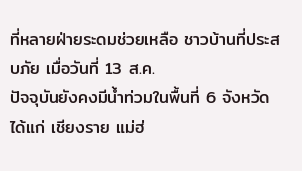ที่หลายฝ่ายระดมช่วยเหลือ ชาวบ้านที่ประสบภัย เมื่อวันที่ 13 ส.ค.
ปัจจุบันยังคงมีน้ำท่วมในพื้นที่ 6 จังหวัด ได้แก่ เชียงราย แม่ฮ่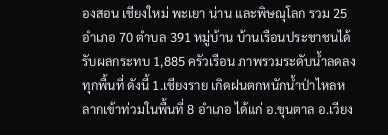องสอน เชียงใหม่ พะเยา น่าน และพิษณุโลก รวม 25 อำเภอ 70 ตำบล 391 หมู่บ้าน บ้านเรือนประชาชนได้รับผลกระทบ 1,885 ครัวเรือน ภาพรวมระดับน้ำลดลงทุกพื้นที่ ดังนี้ 1.เชียงราย เกิดฝนตกหนักน้ำป่าไหลหลากเข้าท่วมในพื้นที่ 8 อำเภอ ได้แก่ อ.ขุนตาล อ.เวียง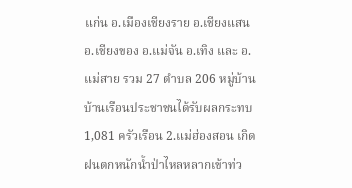แก่น อ.เมืองเชียงราย อ.เชียงแสน อ.เชียงของ อ.แม่จัน อ.เทิง และ อ.แม่สาย รวม 27 ตำบล 206 หมู่บ้าน บ้านเรือนประชาชนได้รับผลกระทบ 1,081 ครัวเรือน 2.แม่ฮ่องสอน เกิดฝนตกหนักน้ำป่าไหลหลากเข้าท่ว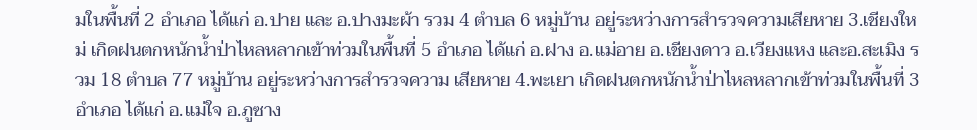มในพื้นที่ 2 อำเภอ ได้แก่ อ.ปาย และ อ.ปางมะผ้า รวม 4 ตำบล 6 หมู่บ้าน อยู่ระหว่างการสำรวจความเสียหาย 3.เชียงใหม่ เกิดฝนตกหนักน้ำป่าไหลหลากเข้าท่วมในพื้นที่ 5 อำเภอ ได้แก่ อ.ฝาง อ.แม่อาย อ.เชียงดาว อ.เวียงแหง และอ.สะเมิง รวม 18 ตำบล 77 หมู่บ้าน อยู่ระหว่างการสำรวจความ เสียหาย 4.พะเยา เกิดฝนตกหนักน้ำป่าไหลหลากเข้าท่วมในพื้นที่ 3 อำเภอ ได้แก่ อ.แม่ใจ อ.ภูซาง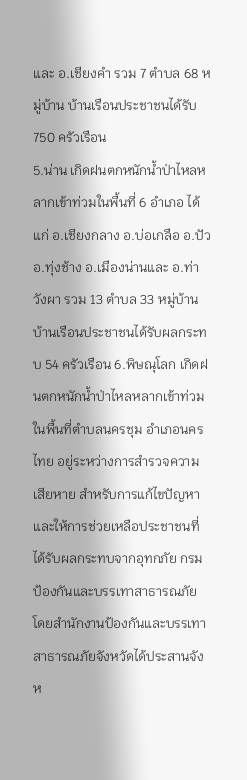และ อ.เชียงคำ รวม 7 ตำบล 68 หมู่บ้าน บ้านเรือนประชาชนได้รับ 750 ครัวเรือน
5.น่าน เกิดฝนตกหนักน้ำป่าไหลหลากเข้าท่วมในพื้นที่ 6 อำเภอ ได้แก่ อ.เชียงกลาง อ.บ่อเกลือ อ.ปัว อ.ทุ่งช้าง อ.เมืองน่านและ อ.ท่าวังผา รวม 13 ตำบล 33 หมู่บ้าน บ้านเรือนประชาชนได้รับผลกระทบ 54 ครัวเรือน 6.พิษณุโลก เกิดฝนตกหนักน้ำป่าไหลหลากเข้าท่วมในพื้นที่ตำบลนครชุม อำเภอนครไทย อยู่ระหว่างการสำรวจความเสียหาย สำหรับการแก้ไขปัญหาและให้การช่วยเหลือประชาชนที่ได้รับผลกระทบจากอุทกภัย กรมป้องกันและบรรเทาสาธารณภัย โดยสำนักงานป้องกันและบรรเทาสาธารณภัยจังหวัดได้ประสานจังห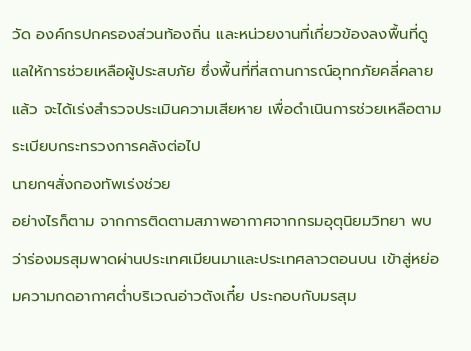วัด องค์กรปกครองส่วนท้องถิ่น และหน่วยงานที่เกี่ยวข้องลงพื้นที่ดูแลให้การช่วยเหลือผู้ประสบภัย ซึ่งพื้นที่ที่สถานการณ์อุทกภัยคลี่คลายแล้ว จะได้เร่งสำรวจประเมินความเสียหาย เพื่อดำเนินการช่วยเหลือตามระเบียบกระทรวงการคลังต่อไป
นายกฯสั่งกองทัพเร่งช่วย
อย่างไรก็ตาม จากการติดตามสภาพอากาศจากกรมอุตุนิยมวิทยา พบว่าร่องมรสุมพาดผ่านประเทศเมียนมาและประเทศลาวตอนบน เข้าสู่หย่อมความกดอากาศต่ำบริเวณอ่าวตังเกี๋ย ประกอบกับมรสุม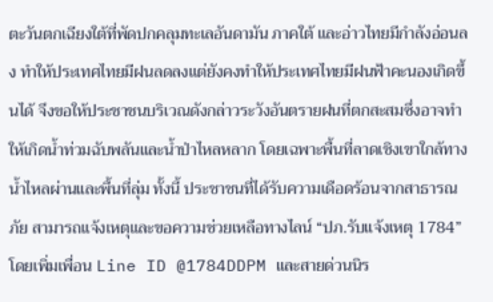ตะวันตกเฉียงใต้ที่พัดปกคลุมทะเลอันดามัน ภาคใต้ และอ่าวไทยมีกำลังอ่อนลง ทำให้ประเทศไทยมีฝนลดลงแต่ยังคงทำให้ประเทศไทยมีฝนฟ้าคะนองเกิดขึ้นได้ จึงขอให้ประชาชนบริเวณดังกล่าวระวังอันตรายฝนที่ตกสะสมซึ่งอาจทำให้เกิดน้ำท่วมฉับพลันและน้ำป่าไหลหลาก โดยเฉพาะพื้นที่ลาดเชิงเขาใกล้ทางน้ำไหลผ่านและพื้นที่ลุ่ม ทั้งนี้ ประชาชนที่ได้รับความเดือดร้อนจากสาธารณภัย สามารถแจ้งเหตุและขอความช่วยเหลือทางไลน์ “ปภ.รับแจ้งเหตุ 1784” โดยเพิ่มเพื่อน Line ID @1784DDPM และสายด่วนนิร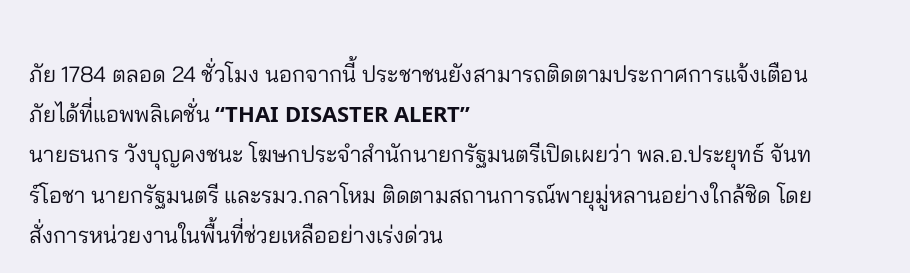ภัย 1784 ตลอด 24 ชั่วโมง นอกจากนี้ ประชาชนยังสามารถติดตามประกาศการแจ้งเตือนภัยได้ที่แอพพลิเคชั่น “THAI DISASTER ALERT”
นายธนกร วังบุญคงชนะ โฆษกประจำสำนักนายกรัฐมนตรีเปิดเผยว่า พล.อ.ประยุทธ์ จันทร์โอชา นายกรัฐมนตรี และรมว.กลาโหม ติดตามสถานการณ์พายุมู่หลานอย่างใกล้ชิด โดยสั่งการหน่วยงานในพื้นที่ช่วยเหลืออย่างเร่งด่วน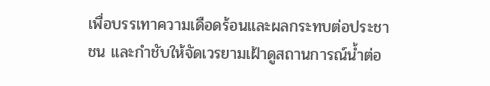เพื่อบรรเทาความเดือดร้อนและผลกระทบต่อประชาชน และกำชับให้จัดเวรยามเฝ้าดูสถานการณ์น้ำต่อ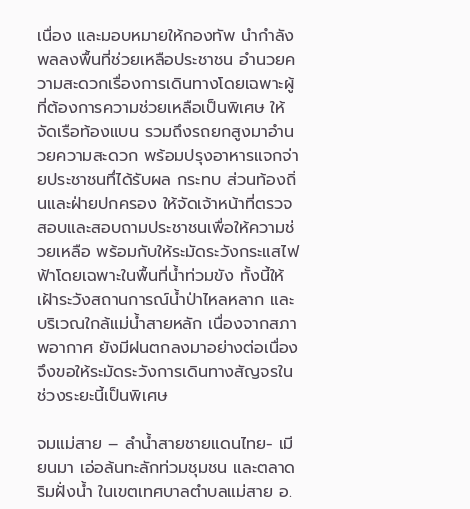เนื่อง และมอบหมายให้กองทัพ นำกำลังพลลงพื้นที่ช่วยเหลือประชาชน อำนวยความสะดวกเรื่องการเดินทางโดยเฉพาะผู้ที่ต้องการความช่วยเหลือเป็นพิเศษ ให้จัดเรือท้องแบน รวมถึงรถยกสูงมาอำนวยความสะดวก พร้อมปรุงอาหารแจกจ่ายประชาชนทึ่ได้รับผล กระทบ ส่วนท้องถิ่นและฝ่ายปกครอง ให้จัดเจ้าหน้าที่ตรวจสอบและสอบถามประชาชนเพื่อให้ความช่วยเหลือ พร้อมกับให้ระมัดระวังกระแสไฟฟ้าโดยเฉพาะในพื้นที่น้ำท่วมขัง ทั้งนี้ให้เฝ้าระวังสถานการณ์น้ำป่าไหลหลาก และบริเวณใกล้แม่น้ำสายหลัก เนื่องจากสภาพอากาศ ยังมีฝนตกลงมาอย่างต่อเนื่อง จึงขอให้ระมัดระวังการเดินทางสัญจรในช่วงระยะนี้เป็นพิเศษ

จมแม่สาย – ลำน้ำสายชายแดนไทย- เมียนมา เอ่อล้นทะลักท่วมชุมชน และตลาดริมฝั่งน้ำ ในเขตเทศบาลตำบลแม่สาย อ.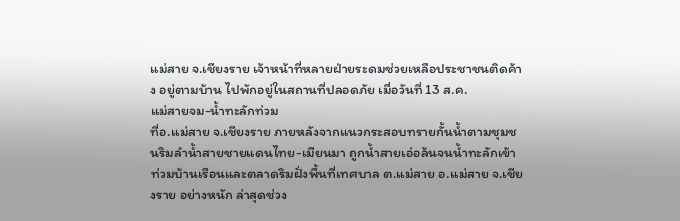แม่สาย จ.เชียงราย เจ้าหน้าที่หลายฝ่ายระดมช่วยเหลือประชาชนติดค้าง อยู่ตามบ้าน ไปพักอยู่ในสถานที่ปลอดภัย เมื่อวันที่ 13 ส.ค.
แม่สายจม-น้ำทะลักท่วม
ที่อ.แม่สาย จ.เชียงราย ภายหลังจากแนวกระสอบทรายกั้นน้ำตามชุมชนริมลำน้ำสายชายแดนไทย-เมียนมา ถูกน้ำสายเอ่อล้นจนน้ำทะลักเข้าท่วมบ้านเรือนและตลาดริมฝั่งพื้นที่เทศบาล ต.แม่สาย อ.แม่สาย จ.เชียงราย อย่างหนัก ล่าสุดช่วง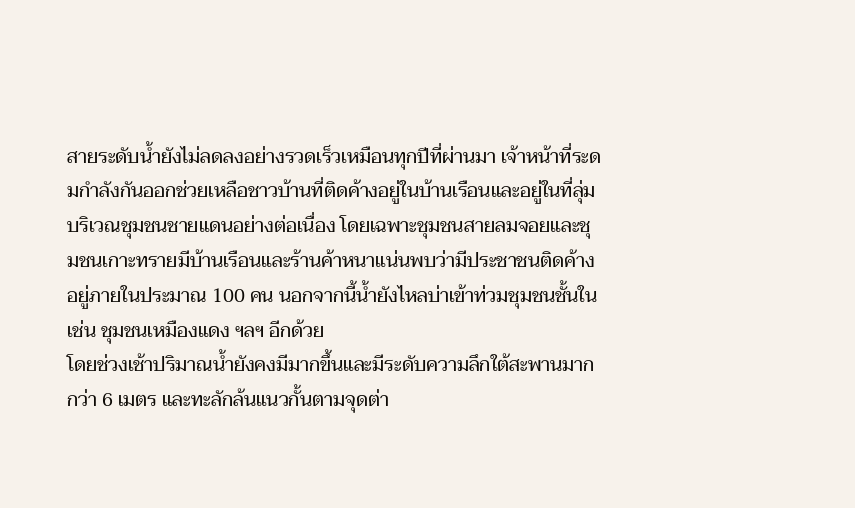สายระดับน้ำยังไม่ลดลงอย่างรวดเร็วเหมือนทุกปีที่ผ่านมา เจ้าหน้าที่ระดมกำลังกันออกช่วยเหลือชาวบ้านที่ติดค้างอยู่ในบ้านเรือนและอยู่ในที่ลุ่มบริเวณชุมชนชายแดนอย่างต่อเนื่อง โดยเฉพาะชุมชนสายลมจอยและชุมชนเกาะทรายมีบ้านเรือนและร้านค้าหนาแน่นพบว่ามีประชาชนติดค้างอยู่ภายในประมาณ 100 คน นอกจากนี้น้ำยังไหลบ่าเข้าท่วมชุมชนชั้นใน เช่น ชุมชนเหมืองแดง ฯลฯ อีกด้วย
โดยช่วงเช้าปริมาณน้ำยังคงมีมากขึ้นและมีระดับความลึกใต้สะพานมากกว่า 6 เมตร และทะลักล้นแนวกั้นตามจุดต่า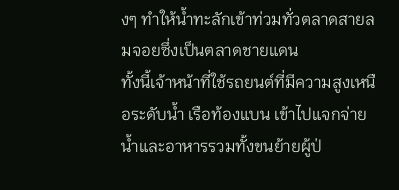งๆ ทำให้น้ำทะลักเข้าท่วมทั่วตลาดสายลมจอยซึ่งเป็นตลาดชายแดน
ทั้งนี้เจ้าหน้าที่ใช้รถยนต์ที่มีความสูงเหนือระดับน้ำ เรือท้องแบน เข้าไปแจกจ่ายน้ำและอาหารรวมทั้งขนย้ายผู้ป่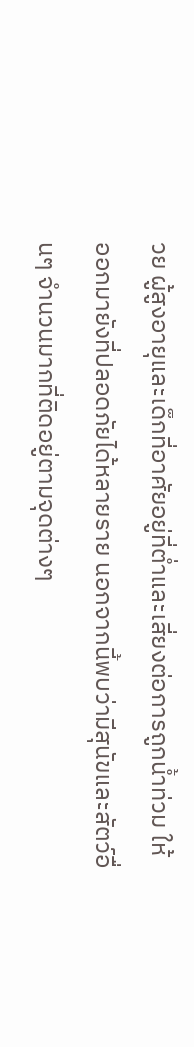วย ผู้สูงอายุและเด็กที่อาศัยอยู่ที่ต่ำและเสี่ยงต่อการถูกน้ำท่วม ให้ออกมายังที่ปลอดภัยได้หลายราย นอกจากนี้พบว่ามีสุนัขและสัตว์อื่นๆ จำนวนมากที่ติดอยู่ตามจุดต่างๆ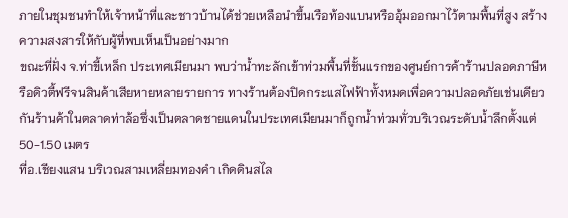ภายในชุมชนทำให้เจ้าหน้าที่และชาวบ้านได้ช่วยเหลือนำขึ้นเรือท้องแบนหรืออุ้มออกมาไว้ตามพื้นที่สูง สร้างความสงสารให้กับผู้ที่พบเห็นเป็นอย่างมาก
ขณะที่ฝั่ง จ.ท่าขี้เหล็ก ประเทศเมียนมา พบว่าน้ำทะลักเข้าท่วมพื้นที่ชั้นแรกของศูนย์การค้าร้านปลอดภาษีหรือดิวตี้ฟรีจนสินค้าเสียหายหลายรายการ ทางร้านต้องปิดกระแสไฟฟ้าทั้งหมดเพื่อความปลอดภัยเช่นเดียวกันร้านค้าในตลาดท่าล้อซึ่งเป็นตลาดชายแดนในประเทศเมียนมาก็ถูกน้ำท่วมทั่วบริเวณระดับน้ำลึกตั้งแต่50-1.50 เมตร
ที่อ.เชียงแสน บริเวณสามเหลี่ยมทองคำ เกิดดินสไล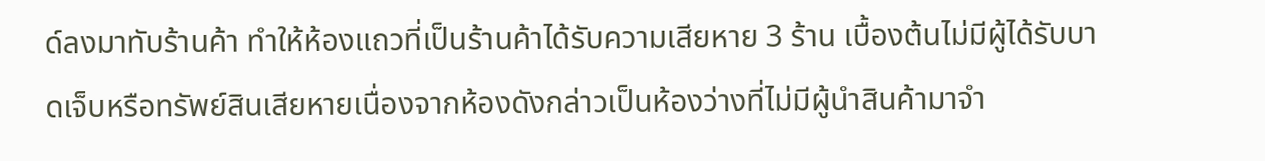ด์ลงมาทับร้านค้า ทำให้ห้องแถวที่เป็นร้านค้าได้รับความเสียหาย 3 ร้าน เบื้องต้นไม่มีผู้ได้รับบาดเจ็บหรือทรัพย์สินเสียหายเนื่องจากห้องดังกล่าวเป็นห้องว่างที่ไม่มีผู้นำสินค้ามาจำ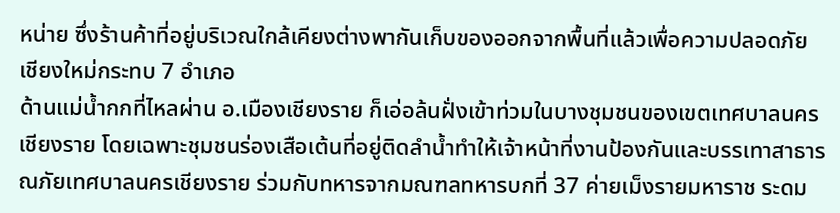หน่าย ซึ่งร้านค้าที่อยู่บริเวณใกล้เคียงต่างพากันเก็บของออกจากพื้นที่แล้วเพื่อความปลอดภัย
เชียงใหม่กระทบ 7 อำเภอ
ด้านแม่น้ำกกที่ไหลผ่าน อ.เมืองเชียงราย ก็เอ่อล้นฝั่งเข้าท่วมในบางชุมชนของเขตเทศบาลนครเชียงราย โดยเฉพาะชุมชนร่องเสือเต้นที่อยู่ติดลำน้ำทำให้เจ้าหน้าที่งานป้องกันและบรรเทาสาธารณภัยเทศบาลนครเชียงราย ร่วมกับทหารจากมณฑลทหารบกที่ 37 ค่ายเม็งรายมหาราช ระดม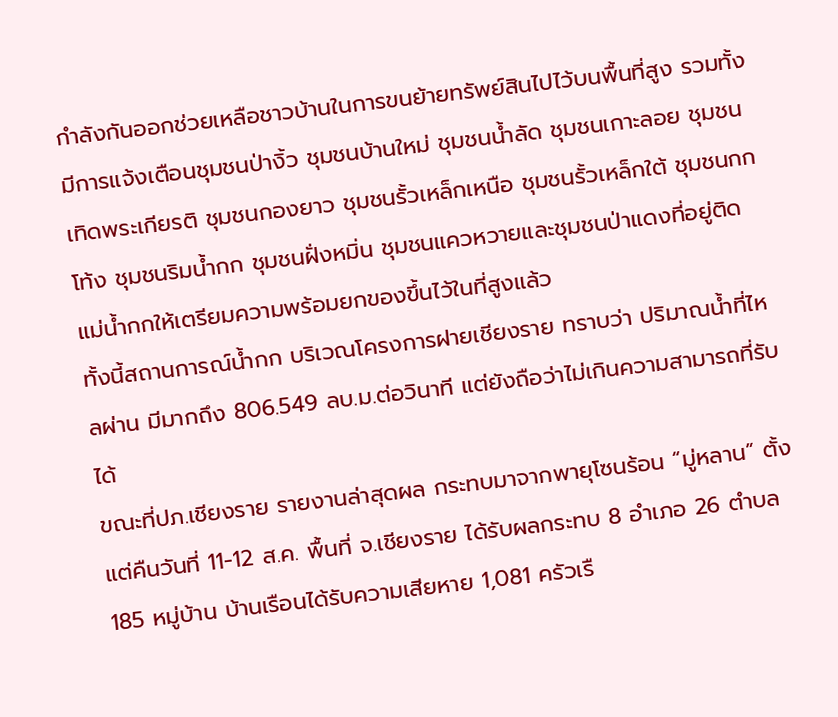กำลังกันออกช่วยเหลือชาวบ้านในการขนย้ายทรัพย์สินไปไว้บนพื้นที่สูง รวมทั้งมีการแจ้งเตือนชุมชนป่างิ้ว ชุมชนบ้านใหม่ ชุมชนน้ำลัด ชุมชนเกาะลอย ชุมชนเทิดพระเกียรติ ชุมชนกองยาว ชุมชนรั้วเหล็กเหนือ ชุมชนรั้วเหล็กใต้ ชุมชนกกโท้ง ชุมชนริมน้ำกก ชุมชนฝั่งหมิ่น ชุมชนแควหวายและชุมชนป่าแดงที่อยู่ติดแม่น้ำกกให้เตรียมความพร้อมยกของขึ้นไว้ในที่สูงแล้ว
ทั้งนี้สถานการณ์น้ำกก บริเวณโครงการฝายเชียงราย ทราบว่า ปริมาณน้ำที่ไหลผ่าน มีมากถึง 806.549 ลบ.ม.ต่อวินาที แต่ยังถือว่าไม่เกินความสามารถที่รับได้
ขณะที่ปภ.เชียงราย รายงานล่าสุดผล กระทบมาจากพายุโซนร้อน “มู่หลาน” ตั้งแต่คืนวันที่ 11-12 ส.ค. พื้นที่ จ.เชียงราย ได้รับผลกระทบ 8 อำเภอ 26 ตำบล 185 หมู่บ้าน บ้านเรือนได้รับความเสียหาย 1,081 ครัวเรื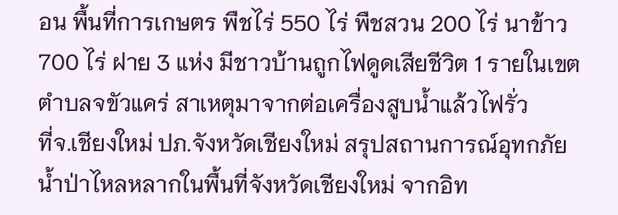อน พื้นที่การเกษตร พืชไร่ 550 ไร่ พืชสวน 200 ไร่ นาข้าว 700 ไร่ ฝาย 3 แห่ง มีชาวบ้านถูกไฟดูดเสียชีวิต 1 รายในเขต ตำบลจขัวแคร่ สาเหตุมาจากต่อเครื่องสูบน้ำแล้วไฟรั่ว
ที่จ.เชียงใหม่ ปภ.จังหวัดเชียงใหม่ สรุปสถานการณ์อุทกภัย น้ำป่าไหลหลากในพื้นที่จังหวัดเชียงใหม่ จากอิท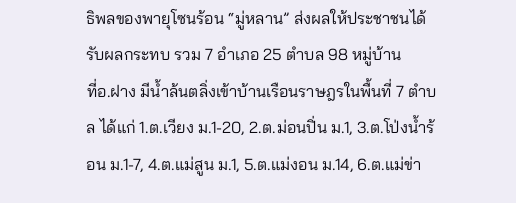ธิพลของพายุโซนร้อน “มู่หลาน” ส่งผลให้ประชาชนได้รับผลกระทบ รวม 7 อำเภอ 25 ตำบล 98 หมู่บ้าน
ที่อ.ฝาง มีน้ำล้นตลิ่งเข้าบ้านเรือนราษฎรในพื้นที่ 7 ตำบล ได้แก่ 1.ต.เวียง ม.1-20, 2.ต.ม่อนปิ่น ม.1, 3.ต.โป่งน้ำร้อน ม.1-7, 4.ต.แม่สูน ม.1, 5.ต.แม่งอน ม.14, 6.ต.แม่ข่า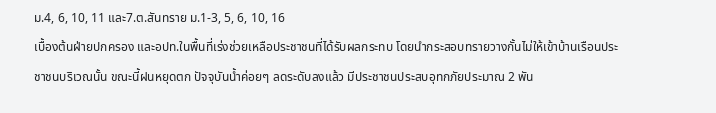ม.4, 6, 10, 11 และ7.ต.สันทราย ม.1-3, 5, 6, 10, 16
เบื้องต้นฝ่ายปกครอง และอปท.ในพื้นที่เร่งช่วยเหลือประชาชนที่ได้รับผลกระทบ โดยนำกระสอบทรายวางกั้นไม่ให้เข้าบ้านเรือนประชาชนบริเวณนั้น ขณะนี้ฝนหยุดตก ปัจจุบันน้ำค่อยๆ ลดระดับลงแล้ว มีประชาชนประสบอุทกภัยประมาณ 2 พัน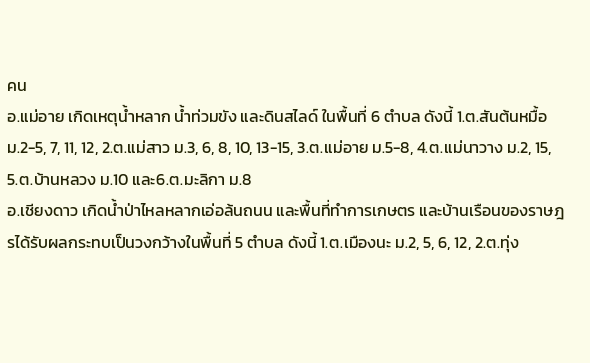คน
อ.แม่อาย เกิดเหตุน้ำหลาก น้ำท่วมขัง และดินสไลด์ ในพื้นที่ 6 ตำบล ดังนี้ 1.ต.สันต้นหมื้อ ม.2-5, 7, 11, 12, 2.ต.แม่สาว ม.3, 6, 8, 10, 13-15, 3.ต.แม่อาย ม.5-8, 4.ต.แม่นาวาง ม.2, 15, 5.ต.บ้านหลวง ม.10 และ6.ต.มะลิกา ม.8
อ.เชียงดาว เกิดน้ำป่าไหลหลากเอ่อล้นถนน และพื้นที่ทำการเกษตร และบ้านเรือนของราษฎรได้รับผลกระทบเป็นวงกว้างในพื้นที่ 5 ตำบล ดังนี้ 1.ต.เมืองนะ ม.2, 5, 6, 12, 2.ต.ทุ่ง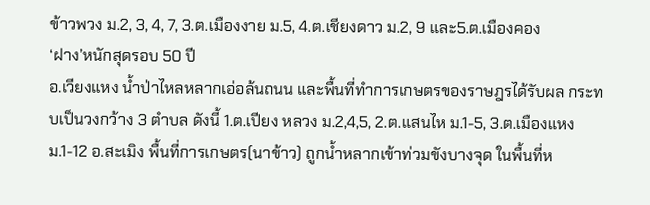ข้าวพวง ม.2, 3, 4, 7, 3.ต.เมืองงาย ม.5, 4.ต.เชียงดาว ม.2, 9 และ5.ต.เมืองคอง
‘ฝาง’หนักสุดรอบ 50 ปี
อ.เวียงแหง น้ำป่าไหลหลากเอ่อล้นถนน และพื้นที่ทำการเกษตรของราษฎรได้รับผล กระทบเป็นวงกว้าง 3 ตำบล ดังนี้ 1.ต.เปียง หลวง ม.2,4,5, 2.ต.แสนไห ม.1-5, 3.ต.เมืองแหง ม.1-12 อ.สะเมิง พื้นที่การเกษตร(นาข้าว) ถูกน้ำหลากเข้าท่วมขังบางจุด ในพื้นที่ห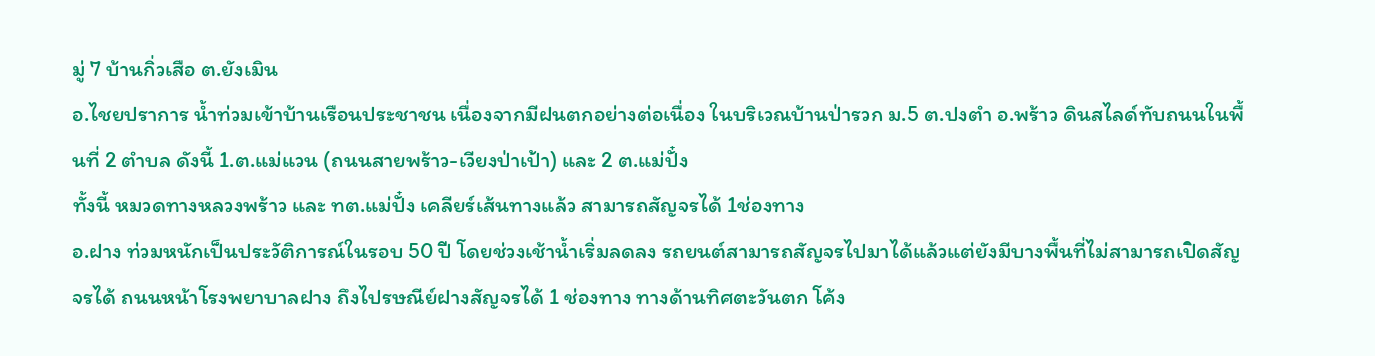มู่ 7 บ้านกิ่วเสือ ต.ยังเมิน
อ.ไชยปราการ น้ำท่วมเข้าบ้านเรือนประชาชน เนื่องจากมีฝนตกอย่างต่อเนื่อง ในบริเวณบ้านป่ารวก ม.5 ต.ปงตำ อ.พร้าว ดินสไลด์ทับถนนในพื้นที่ 2 ตำบล ดังนี้ 1.ต.แม่แวน (ถนนสายพร้าว-เวียงป่าเป้า) และ 2 ต.แม่ปั๋ง
ทั้งนี้ หมวดทางหลวงพร้าว และ ทต.แม่ปั๋ง เคลียร์เส้นทางแล้ว สามารถสัญจรได้ 1ช่องทาง
อ.ฝาง ท่วมหนักเป็นประวัติการณ์ในรอบ 50 ปี โดยช่วงเช้าน้ำเริ่มลดลง รถยนต์สามารถสัญจรไปมาได้แล้วแต่ยังมีบางพื้นที่ไม่สามารถเปิดสัญจรได้ ถนนหน้าโรงพยาบาลฝาง ถึงไปรษณีย์ฝางสัญจรได้ 1 ช่องทาง ทางด้านทิศตะวันตก โค้ง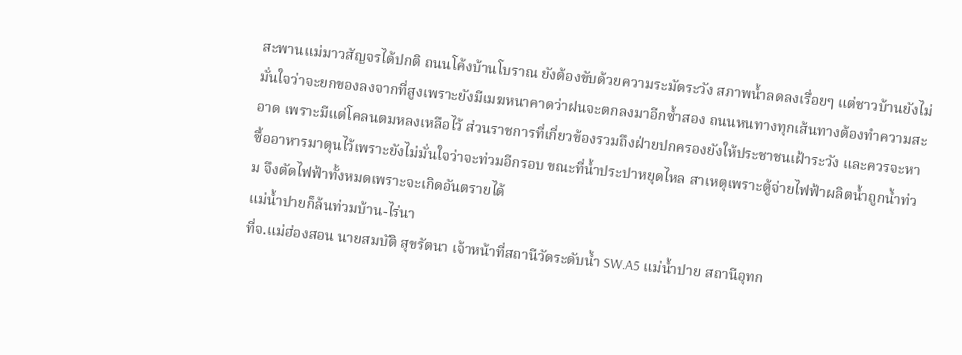สะพานแม่มาวสัญจรได้ปกติ ถนนโค้งบ้านโบราณ ยังต้องขับด้วยความระมัดระวัง สภาพน้ำลดลงเรื่อยๆ แต่ชาวบ้านยังไม่มั่นใจว่าจะยกของลงจากที่สูงเพราะยังมีเมฆหนาคาดว่าฝนจะตกลงมาอีกซ้ำสอง ถนนหนทางทุกเส้นทางต้องทำความสะอาด เพราะมีแต่โคลนตมหลงเหลือไว้ ส่วนราชการที่เกี่ยวข้องรวมถึงฝ่ายปกครองยังให้ประชาชนเฝ้าระวัง และควรจะหาซื้ออาหารมาตุนไว้เพราะยังไม่มั่นใจว่าจะท่วมอีกรอบ ขณะที่น้ำประปาหยุดไหล สาเหตุเพราะตู้จ่ายไฟฟ้าผลิตน้ำถูกน้ำท่วม จึงตัดไฟฟ้าทั้งหมดเพราะจะเกิดอันตรายได้
แม่น้ำปายก็ล้นท่วมบ้าน-ไร่นา
ที่จ.แม่ฮ่องสอน นายสมบัติ สุขรัตนา เจ้าหน้าที่สถานีวัดระดับน้ำ SW.A5 แม่น้ำปาย สถานีอุทก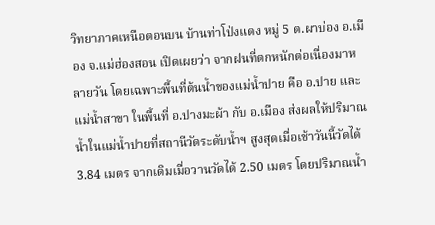วิทยาภาคเหนือตอนบน บ้านท่าโป่งแดง หมู่ 5 ต.ผาบ่อง อ.เมือง จ.แม่ฮ่องสอน เปิดเผยว่า จากฝนที่ตกหนักต่อเนื่องมาหลายวัน โดยเฉพาะพื้นที่ต้นน้ำของแม่น้ำปาย คือ อ.ปาย และแม่น้ำสาขา ในพื้นที่ อ.ปางมะผ้า กับ อ.เมือง ส่งผลให้ปริมาณน้ำในแม่น้ำปายที่สถานีวัดระดับน้ำฯ สูงสุดเมื่อเช้าวันนี้วัดได้ 3.84 เมตร จากเดิมเมื่อวานวัดได้ 2.50 เมตร โดยปริมาณน้ำ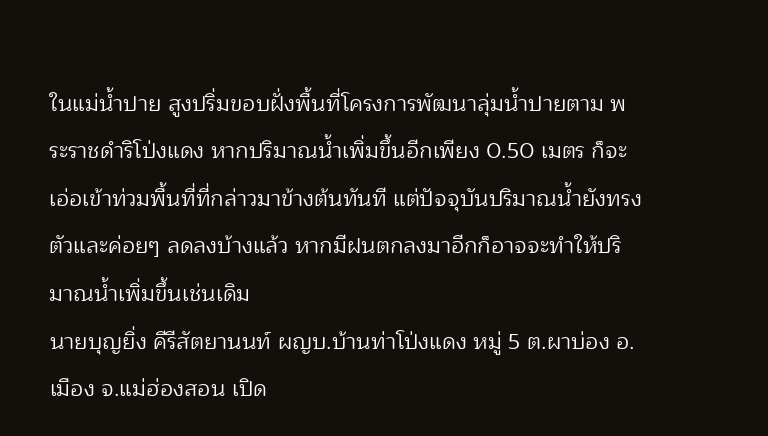ในแม่น้ำปาย สูงปริ่มขอบฝั่งพื้นที่โครงการพัฒนาลุ่มน้ำปายตาม พระราชดำริโป่งแดง หากปริมาณน้ำเพิ่มขึ้นอีกเพียง 0.50 เมตร ก็จะเอ่อเข้าท่วมพื้นที่ที่กล่าวมาข้างต้นทันที แต่ปัจจุบันปริมาณน้ำยังทรงตัวและค่อยๆ ลดลงบ้างแล้ว หากมีฝนตกลงมาอีกก็อาจจะทำให้ปริมาณน้ำเพิ่มขึ้นเช่นเดิม
นายบุญยิ่ง คีรีสัตยานนท์ ผญบ.บ้านท่าโป่งแดง หมู่ 5 ต.ผาบ่อง อ.เมือง จ.แม่ฮ่องสอน เปิด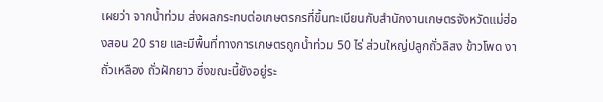เผยว่า จากน้ำท่วม ส่งผลกระทบต่อเกษตรกรที่ขึ้นทะเบียนกับสำนักงานเกษตรจังหวัดแม่ฮ่องสอน 20 ราย และมีพื้นที่ทางการเกษตรถูกน้ำท่วม 50 ไร่ ส่วนใหญ่ปลูกถั่วลิสง ข้าวโพด งา ถั่วเหลือง ถั่วฝักยาว ซึ่งขณะนี้ยังอยู่ระ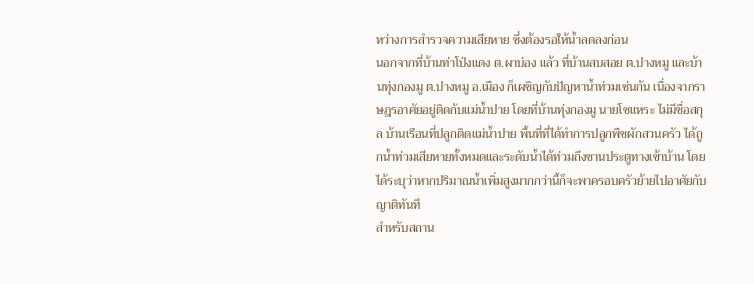หว่างการสำรวจความเสียหาย ซึ่งต้องรอให้น้ำลดลงก่อน
นอกจากที่บ้านท่าโป่งแดง ต.ผาบ่อง แล้ว ที่บ้านสบสอย ต.ปางหมู และบ้านทุ่งกองมู ต.ปางหมู อ.เมือง ก็เผชิญกับปัญหาน้ำท่วมเช่นกัน เนื่องจากราษฎรอาศัยอยู่ติดกับแม่น้ำปาย โดยที่บ้านทุ่งกองมู นายโซแหระ ไม่มีชื่อสกุล บ้านเรือนที่ปลูกติดแม่น้ำปาย พื้นที่ที่ได้ทำการปลูกพืชผักสวนครัว ได้ถูกน้ำท่วมเสียหายทั้งหมดและระดับน้ำได้ท่วมถึงชานประตูทางเข้าบ้าน โดยได้ระบุว่าหากปริมาณน้ำเพิ่มสูงมากกว่านี้ก็จะพาครอบครัวย้ายไปอาศัยกับญาติทันที
สำหรับสถาน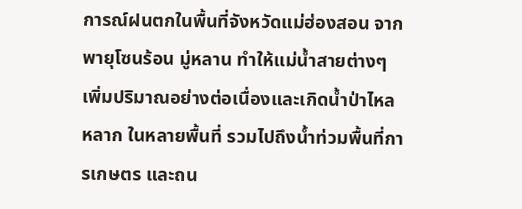การณ์ฝนตกในพื้นที่จังหวัดแม่ฮ่องสอน จากพายุโซนร้อน มู่หลาน ทำให้แม่น้ำสายต่างๆ เพิ่มปริมาณอย่างต่อเนื่องและเกิดน้ำป่าไหลหลาก ในหลายพื้นที่ รวมไปถึงน้ำท่วมพื้นที่การเกษตร และถน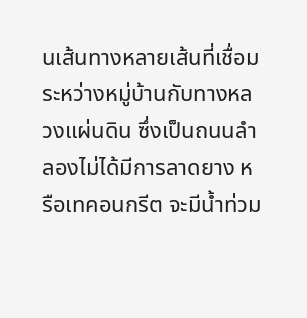นเส้นทางหลายเส้นที่เชื่อมระหว่างหมู่บ้านกับทางหลวงแผ่นดิน ซึ่งเป็นถนนลำลองไม่ได้มีการลาดยาง หรือเทคอนกรีต จะมีน้ำท่วม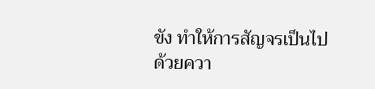ขัง ทำให้การสัญจรเป็นไปด้วยควา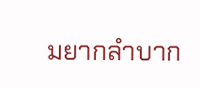มยากลำบาก